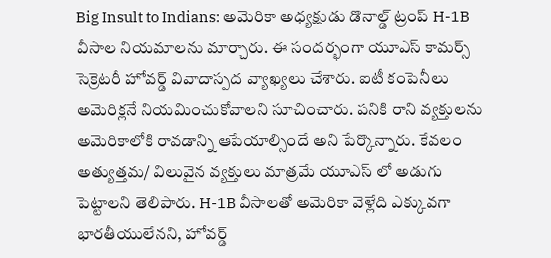Big Insult to Indians: అమెరికా అధ్యక్షుడు డొనాల్డ్ ట్రంప్ H-1B వీసాల నియమాలను మార్చారు. ఈ సందర్భంగా యూఎస్ కామర్స్ సెక్రెటరీ హోవర్డ్ వివాదాస్పద వ్యాఖ్యలు చేశారు. ఐటీ కంపెనీలు అమెరిక్లనే నియమించుకోవాలని సూచించారు. పనికి రాని వ్యక్తులను అమెరికాలోకి రావడాన్ని ఆపేయాల్సిందే అని పేర్కొన్నారు. కేవలం అత్యుత్తమ/ విలువైన వ్యక్తులు మాత్రమే యూఎస్ లో అడుగు పెట్టాలని తెలిపారు. H-1B వీసాలతో అమెరికా వెళ్లేది ఎక్కువగా భారతీయులేనని, హోవర్డ్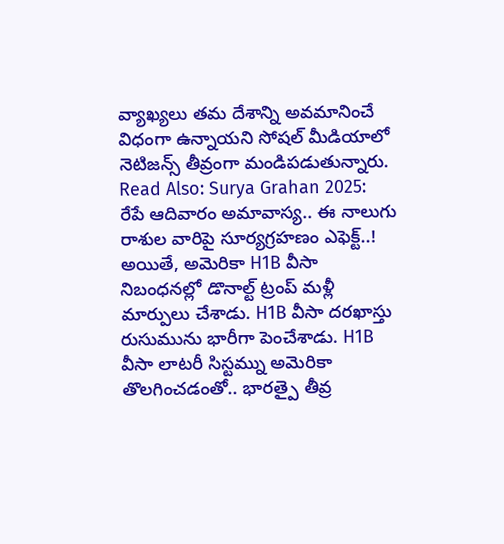వ్యాఖ్యలు తమ దేశాన్ని అవమానించే విధంగా ఉన్నాయని సోషల్ మీడియాలో నెటిజన్స్ తీవ్రంగా మండిపడుతున్నారు.
Read Also: Surya Grahan 2025: రేపే ఆదివారం అమావాస్య.. ఈ నాలుగు రాశుల వారిపై సూర్యగ్రహణం ఎఫెక్ట్..!
అయితే, అమెరికా H1B వీసా నిబంధనల్లో డొనాల్ట్ ట్రంప్ మళ్లీ మార్పులు చేశాడు. H1B వీసా దరఖాస్తు రుసుమును భారీగా పెంచేశాడు. H1B వీసా లాటరీ సిస్టమ్ను అమెరికా తొలగించడంతో.. భారత్పై తీవ్ర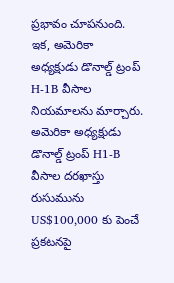ప్రభావం చూపనుంది. ఇక, అమెరికా అధ్యక్షుడు డొనాల్డ్ ట్రంప్ H-1B వీసాల నియమాలను మార్చారు. అమెరికా అధ్యక్షుడు డొనాల్డ్ ట్రంప్ H1-B వీసాల దరఖాస్తు రుసుమును US$100,000 కు పెంచే ప్రకటనపై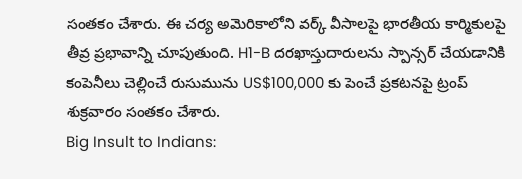సంతకం చేశారు. ఈ చర్య అమెరికాలోని వర్క్ వీసాలపై భారతీయ కార్మికులపై తీవ్ర ప్రభావాన్ని చూపుతుంది. H1-B దరఖాస్తుదారులను స్పాన్సర్ చేయడానికి కంపెనీలు చెల్లించే రుసుమును US$100,000 కు పెంచే ప్రకటనపై ట్రంప్ శుక్రవారం సంతకం చేశారు.
Big Insult to Indians: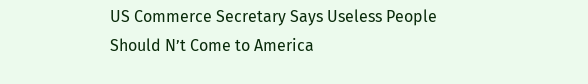US Commerce Secretary Says Useless People Should N’t Come to America